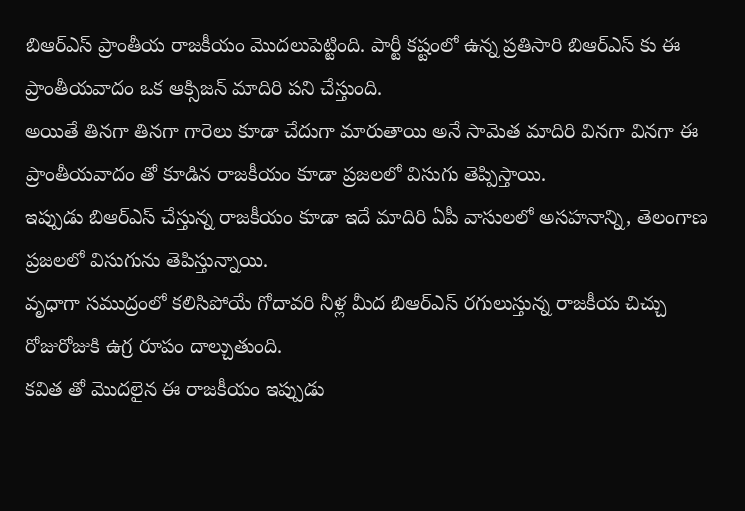బిఆర్ఎస్ ప్రాంతీయ రాజకీయం మొదలుపెట్టింది. పార్టీ కష్టంలో ఉన్న ప్రతిసారి బిఆర్ఎస్ కు ఈ ప్రాంతీయవాదం ఒక ఆక్సిజన్ మాదిరి పని చేస్తుంది.
అయితే తినగా తినగా గారెలు కూడా చేదుగా మారుతాయి అనే సామెత మాదిరి వినగా వినగా ఈ ప్రాంతీయవాదం తో కూడిన రాజకీయం కూడా ప్రజలలో విసుగు తెప్పిస్తాయి.
ఇప్పుడు బిఆర్ఎస్ చేస్తున్న రాజకీయం కూడా ఇదే మాదిరి ఏపీ వాసులలో అసహనాన్ని, తెలంగాణ ప్రజలలో విసుగును తెపిస్తున్నాయి.
వృధాగా సముద్రంలో కలిసిపోయే గోదావరి నీళ్ల మీద బిఆర్ఎస్ రగులుస్తున్న రాజకీయ చిచ్చు రోజురోజుకి ఉగ్ర రూపం దాల్చుతుంది.
కవిత తో మొదలైన ఈ రాజకీయం ఇప్పుడు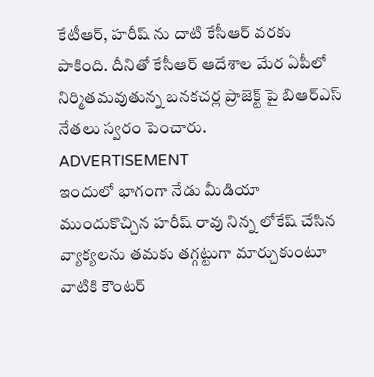కేటీఆర్, హరీష్ ను దాటి కేసీఆర్ వరకు పాకింది. దీనితో కేసీఆర్ ఆదేశాల మేర ఏపీలో నిర్మితమవుతున్న బనకచర్ల ప్రాజెక్ట్ పై బిఆర్ఎస్ నేతలు స్వరం పెంచారు.
ADVERTISEMENT
ఇందులో భాగంగా నేడు మీడియా ముందుకొచ్చిన హరీష్ రావు నిన్న లోకేష్ చేసిన వ్యాక్యలను తమకు తగ్గట్టుగా మార్చుకుంటూ వాటికి కౌంటర్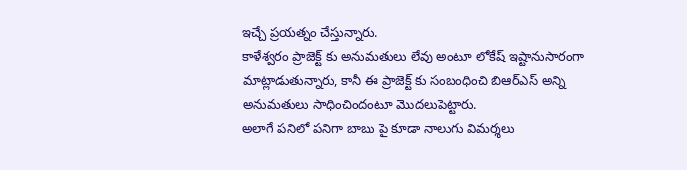ఇచ్చే ప్రయత్నం చేస్తున్నారు.
కాళేశ్వరం ప్రాజెక్ట్ కు అనుమతులు లేవు అంటూ లోకేష్ ఇష్టానుసారంగా మాట్లాడుతున్నారు, కానీ ఈ ప్రాజెక్ట్ కు సంబంధించి బిఆర్ఎస్ అన్ని అనుమతులు సాధించిందంటూ మొదలుపెట్టారు.
అలాగే పనిలో పనిగా బాబు పై కూడా నాలుగు విమర్శలు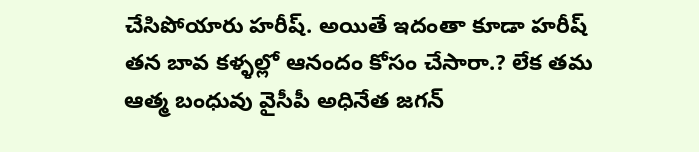చేసిపోయారు హరీష్. అయితే ఇదంతా కూడా హరీష్ తన బావ కళ్ళల్లో ఆనందం కోసం చేసారా.? లేక తమ ఆత్మ బంధువు వైసీపీ అధినేత జగన్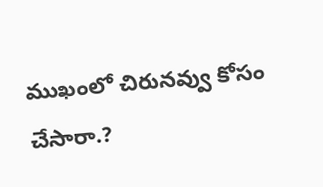ముఖంలో చిరునవ్వు కోసం చేసారా.?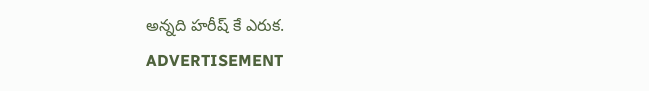అన్నది హరీష్ కే ఎరుక.
ADVERTISEMENT